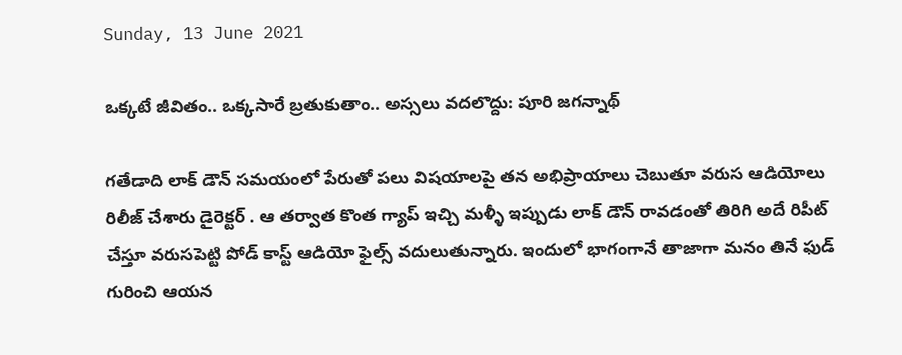Sunday, 13 June 2021

ఒక్కటే జీవితం.. ఒక్కసారే బ్రతుకుతాం.. అస్సలు వదలొద్దు: పూరి జగన్నాథ్

గతేడాది లాక్ డౌన్ సమయంలో పేరుతో పలు విషయాలపై తన అభిప్రాయాలు చెబుతూ వరుస ఆడియోలు రిలీజ్ చేశారు డైరెక్టర్ . ఆ తర్వాత కొంత గ్యాప్ ఇచ్చి మళ్ళీ ఇప్పుడు లాక్ డౌన్ రావడంతో తిరిగి అదే రిపీట్ చేస్తూ వరుసపెట్టి పోడ్ కాస్ట్ ఆడియో ఫైల్స్ వదులుతున్నారు. ఇందులో భాగంగానే తాజాగా మనం తినే ఫుడ్ గురించి ఆయన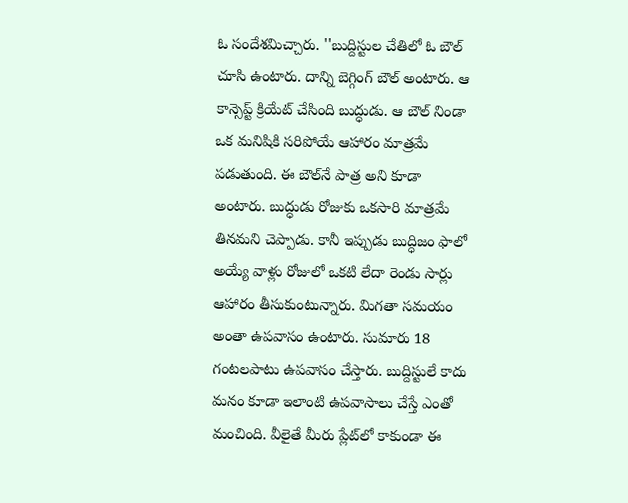ఓ సందేశమిచ్చారు. ''బుద్దిస్టుల చేతిలో ఓ బౌల్ చూసి ఉంటారు. దాన్ని బెగ్గింగ్ బౌల్ అంటారు. ఆ కాన్సెప్ట్ క్రియేట్ చేసింది బుద్ధుడు. ఆ బౌల్ నిండా ఒక మనిషికి సరిపోయే ఆహారం మాత్రమే పడుతుంది. ఈ బౌల్‌నే పాత్ర అని కూడా అంటారు. బుద్ధుడు రోజుకు ఒకసారి మాత్రమే తినమని చెప్పాడు. కానీ ఇప్పుడు బుద్ధిజం ఫాలో అయ్యే వాళ్లు రోజులో ఒకటి లేదా రెండు సార్లు ఆహారం తీసుకుంటున్నారు. మిగతా సమయం అంతా ఉపవాసం ఉంటారు. సుమారు 18 గంటలపాటు ఉపవాసం చేస్తారు. బుద్దిస్టులే కాదు మనం కూడా ఇలాంటి ఉపవాసాలు చేస్తే ఎంతో మంచింది. వీలైతే మీరు ప్లేట్‌లో కాకుండా ఈ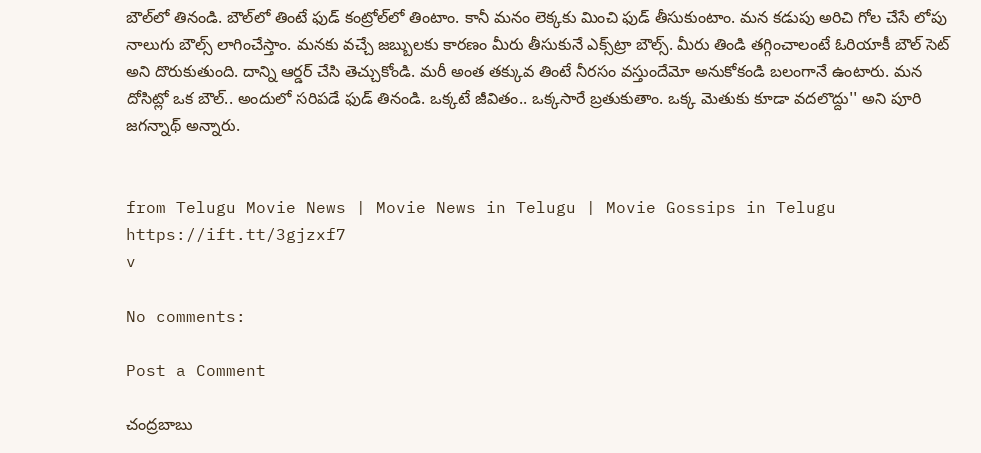బౌల్‌లో తినండి. బౌల్‌లో తింటే ఫుడ్ కంట్రోల్‌లో తింటాం. కానీ మనం లెక్కకు మించి ఫుడ్ తీసుకుంటాం. మన కడుపు అరిచి గోల చేసే లోపు నాలుగు బౌల్స్ లాగించేస్తాం. మనకు వచ్చే జబ్బులకు కారణం మీరు తీసుకునే ఎక్స్‌ట్రా బౌల్స్. మీరు తిండి తగ్గించాలంటే ఓరియాకీ బౌల్ సెట్‌ అని దొరుకుతుంది. దాన్ని ఆర్డర్ చేసి తెచ్చుకోండి. మరీ అంత తక్కువ తింటే నీరసం వస్తుందేమో అనుకోకండి బలంగానే ఉంటారు. మన దోసిట్లో ఒక బౌల్.. అందులో సరిపడే ఫుడ్ తినండి. ఒక్కటే జీవితం.. ఒక్కసారే బ్రతుకుతాం. ఒక్క మెతుకు కూడా వదలొద్దు'' అని పూరి జగన్నాథ్ అన్నారు.


from Telugu Movie News | Movie News in Telugu | Movie Gossips in Telugu https://ift.tt/3gjzxf7
v

No comments:

Post a Comment

చంద్రబాబు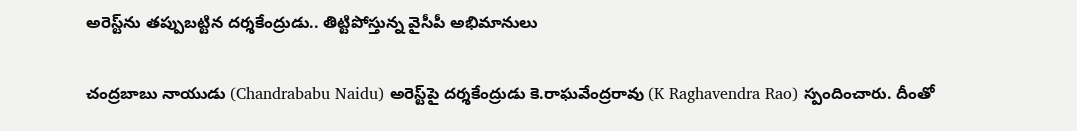అరెస్ట్‌ను తప్పుబట్టిన దర్శకేంద్రుడు.. తిట్టిపోస్తున్న వైసీపీ అభిమానులు

చంద్రబాబు నాయుడు (Chandrababu Naidu) అరెస్ట్‌పై దర్శకేంద్రుడు కె.రాఘవేంద్రరావు (K Raghavendra Rao) స్పందించారు. దీంతో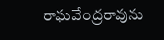రాఘవేంద్రరావును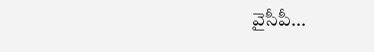వైసీపీ...